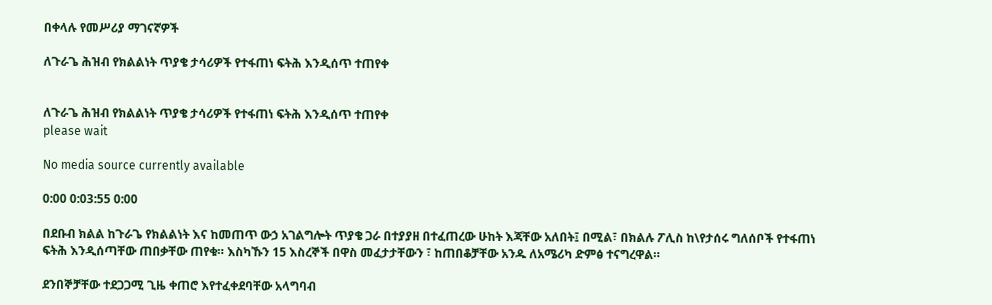በቀላሉ የመሥሪያ ማገናኛዎች

ለጉራጌ ሕዝብ የክልልነት ጥያቄ ታሳሪዎች የተፋጠነ ፍትሕ እንዲሰጥ ተጠየቀ


ለጉራጌ ሕዝብ የክልልነት ጥያቄ ታሳሪዎች የተፋጠነ ፍትሕ እንዲሰጥ ተጠየቀ
please wait

No media source currently available

0:00 0:03:55 0:00

በደቡብ ክልል ከጉራጌ የክልልነት እና ከመጠጥ ውኃ አገልግሎት ጥያቄ ጋራ በተያያዘ በተፈጠረው ሁከት እጃቸው አለበት፤ በሚል፣ በክልሉ ፖሊስ ከ\የታሰሩ ግለሰቦች የተፋጠነ ፍትሕ እንዲሰጣቸው ጠበቃቸው ጠየቁ። እስካኹን 15 እስረኞች በዋስ መፈታታቸውን ፣ ከጠበቆቻቸው አንዱ ለአሜሪካ ድምፅ ተናግረዋል።

ደንበኞቻቸው ተደጋጋሚ ጊዜ ቀጠሮ እየተፈቀደባቸው አላግባብ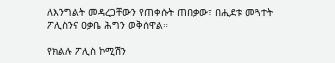ለእንግልት መዳረጋቸውን የጠቀሱት ጠበቃው፣ በሒደቱ መጓተት ፖሊስንና ዐቃቤ ሕግን ወቅሰዋል።

የክልሉ ፖሊስ ኮሚሽን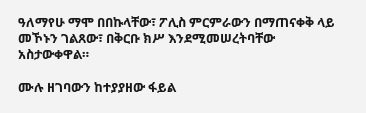ዓለማየሁ ማሞ በበኩላቸው፣ ፖሊስ ምርምራውን በማጠናቀቅ ላይ መኾኑን ገልጸው፣ በቅርቡ ክሥ እንደሚመሠረትባቸው አስታውቀዋል።

ሙሉ ዘገባውን ከተያያዘው ፋይል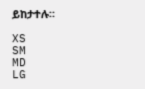ይከታተሉ።

XS
SM
MD
LG